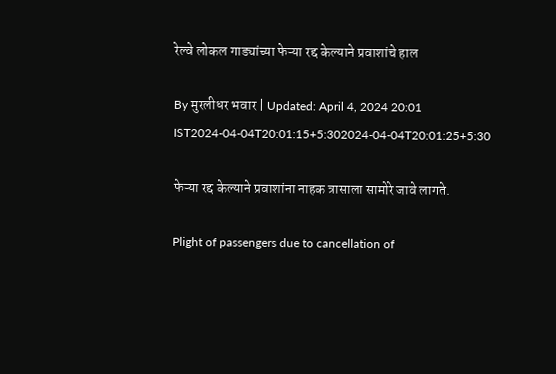रेल्वे लोकल गाड्यांच्या फेऱ्या रद्द केल्याने प्रवाशांचे हाल

By मुरलीधर भवार | Updated: April 4, 2024 20:01 IST2024-04-04T20:01:15+5:302024-04-04T20:01:25+5:30

फेऱ्या रद्द केल्याने प्रवाशांना नाहक त्रासाला सामोरे जावे लागते.

Plight of passengers due to cancellation of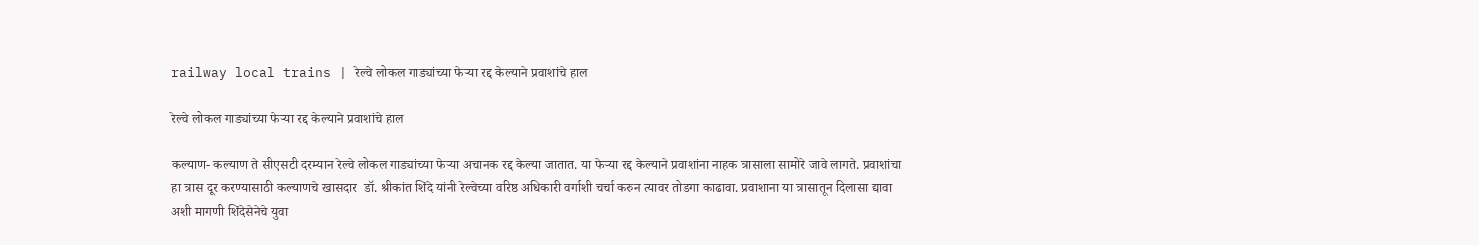railway local trains | रेल्वे लोकल गाड्यांच्या फेऱ्या रद्द केल्याने प्रवाशांचे हाल

रेल्वे लोकल गाड्यांच्या फेऱ्या रद्द केल्याने प्रवाशांचे हाल

कल्याण- कल्याण ते सीएसटी दरम्यान रेल्वे लोकल गाड्यांच्या फेऱ्या अचानक रद्द केल्या जातात. या फेऱ्या रद्द केल्याने प्रवाशांना नाहक त्रासाला सामोरे जावे लागते. प्रवाशांचा हा त्रास दूर करण्यासाठी कल्याणचे खासदार  डॉ. श्रीकांत शिंदे यांनी रेल्वेच्या वरिष्ठ अधिकारी वर्गाशी चर्चा करुन त्यावर तोडगा काढावा. प्रवाशाना या त्रासातून दिलासा द्यावा अशी मागणी शिंदेसेनेचे युवा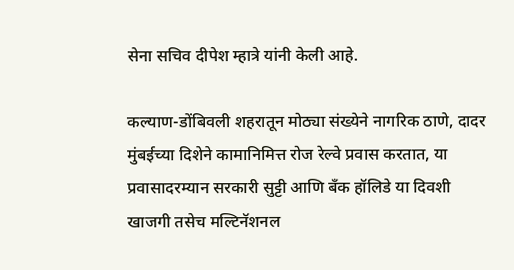सेना सचिव दीपेश म्हात्रे यांनी केली आहे.

कल्याण-डोंबिवली शहरातून मोठ्या संख्येने नागरिक ठाणे, दादर मुंबईच्या दिशेने कामानिमित्त रोज रेल्वे प्रवास करतात, या प्रवासादरम्यान सरकारी सुट्टी आणि बँक हॉलिडे या दिवशी खाजगी तसेच मल्टिनॅशनल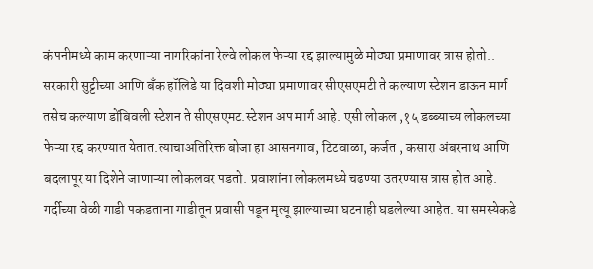कंपनीमध्ये काम करणाऱ्या नागरिकांना रेल्वे लोकल फेऱ्या रद्द झाल्यामुळे मोठ्या प्रमाणावर त्रास होतो.. सरकारी सुट्टीच्या आणि बँक हॉलिडे या दिवशी मोठ्या प्रमाणावर सीएसएमटी ते कल्याण स्टेशन डाऊन मार्ग तसेच कल्याण डोंबिवली स्टेशन ते सीएसएमट.स्टेशन अप मार्ग आहे. एसी लोकल ,१५ डब्ब्याच्य लोकलच्या फेऱ्या रद्द करण्यात येतात.त्याचाअतिरिक्त बोजा हा आसनगाव, टिटवाळा, कर्जत , कसारा अंबरनाथ आणि बदलापूर या दिशेने जाणाऱ्या लोकलवर पडतो. प्रवाशांना लोकलमध्ये चढण्या उतरण्यास त्रास होत आहे. गर्दीच्या वेळी गाडी पकडताना गाडीतून प्रवासी पडून मृत्यू झाल्याच्या घटनाही घडलेल्या आहेत. या समस्येकडे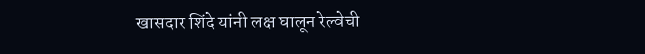खासदार शिंदे यांनी लक्ष घालून रेल्वेची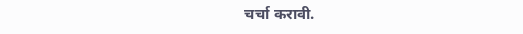चर्चा करावी.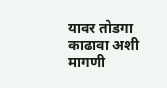यावर तोडगा काढावा अशी मागणी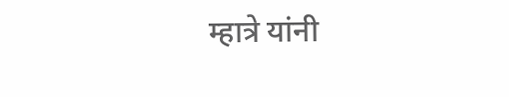म्हात्रे यांनी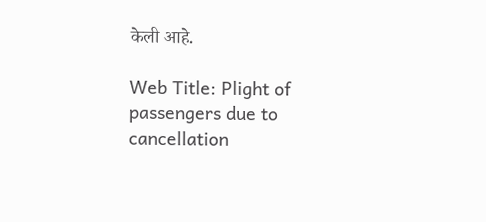केली आहे.

Web Title: Plight of passengers due to cancellation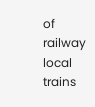of railway local trains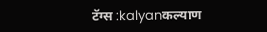टॅग्स :kalyanकल्याण